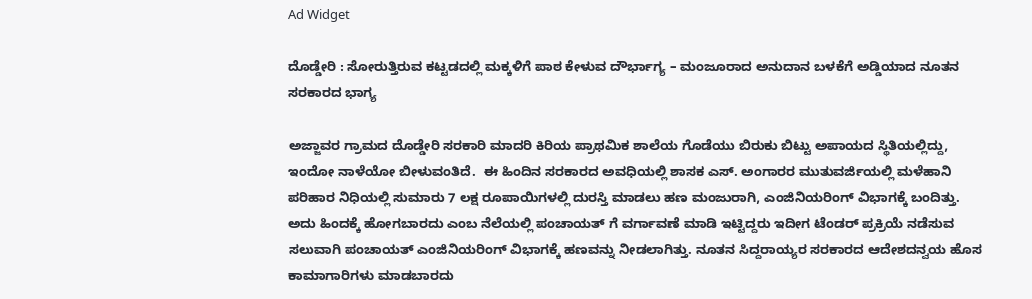Ad Widget

ದೊಡ್ಡೇರಿ : ಸೋರುತ್ತಿರುವ ಕಟ್ಟಡದಲ್ಲಿ ಮಕ್ಕಳಿಗೆ ಪಾಠ ಕೇಳುವ ದೌರ್ಭಾಗ್ಯ – ಮಂಜೂರಾದ ಅನುದಾನ ಬಳಕೆಗೆ ಅಡ್ಡಿಯಾದ ನೂತನ ಸರಕಾರದ ಭಾಗ್ಯ

ಅಜ್ಜಾವರ ಗ್ರಾಮದ ದೊಡ್ಡೇರಿ ಸರಕಾರಿ ಮಾದರಿ ಕಿರಿಯ ಪ್ರಾಥಮಿಕ ಶಾಲೆಯ ಗೊಡೆಯು ಬಿರುಕು ಬಿಟ್ಟು ಅಪಾಯದ ಸ್ಥಿತಿಯಲ್ಲಿದ್ದು, ಇಂದೋ ನಾಳೆಯೋ ಬೀಳುವಂತಿದೆ.  ಈ ಹಿಂದಿನ ಸರಕಾರದ ಅವಧಿಯಲ್ಲಿ ಶಾಸಕ ಎಸ್. ಅಂಗಾರರ ಮುತುವರ್ಜಿಯಲ್ಲಿ ಮಳೆಹಾನಿ ಪರಿಹಾರ ನಿಧಿಯಲ್ಲಿ ಸುಮಾರು 7 ಲಕ್ಷ ರೂಪಾಯಿಗಳಲ್ಲಿ ದುರಸ್ತಿ ಮಾಡಲು ಹಣ ಮಂಜುರಾಗಿ, ಎಂಜಿನಿಯರಿಂಗ್ ವಿಭಾಗಕ್ಕೆ ಬಂದಿತ್ತು. ಅದು ಹಿಂದಕ್ಕೆ ಹೋಗಬಾರದು ಎಂಬ ನೆಲೆಯಲ್ಲಿ ಪಂಚಾಯತ್ ಗೆ ವರ್ಗಾವಣೆ ಮಾಡಿ ಇಟ್ಟಿದ್ದರು ಇದೀಗ ಟೆಂಡರ್ ಪ್ರಕ್ರಿಯೆ ನಡೆಸುವ ಸಲುವಾಗಿ ಪಂಚಾಯತ್ ಎಂಜಿನಿಯರಿಂಗ್ ವಿಭಾಗಕ್ಕೆ ಹಣವನ್ನು ನೀಡಲಾಗಿತ್ತು. ನೂತನ ಸಿದ್ದರಾಯ್ಯರ ಸರಕಾರದ ಆದೇಶದನ್ವಯ ಹೊಸ ಕಾಮಾಗಾರಿಗಳು ಮಾಡಬಾರದು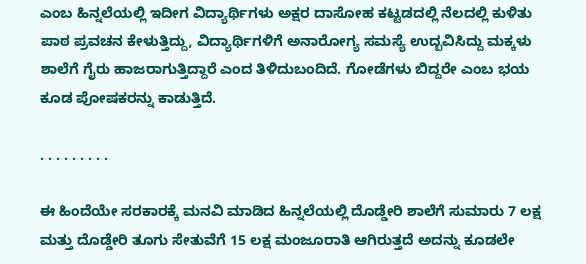ಎಂಬ ಹಿನ್ನಲೆಯಲ್ಲಿ ಇದೀಗ ವಿದ್ಯಾರ್ಥಿಗಳು ಅಕ್ಷರ ದಾಸೋಹ ಕಟ್ಟಡದಲ್ಲಿ ನೆಲದಲ್ಲಿ ಕುಳಿತು ಪಾಠ ಪ್ರವಚನ ಕೇಳುತ್ತಿದ್ದು, ವಿದ್ಯಾರ್ಥಿಗಳಿಗೆ ಅನಾರೋಗ್ಯ ಸಮಸ್ಯೆ ಉದ್ಬವಿಸಿದ್ದು ಮಕ್ಕಳು ಶಾಲೆಗೆ ಗೈರು ಹಾಜರಾಗುತ್ತಿದ್ದಾರೆ ಎಂದ ತಿಳಿದುಬಂದಿದೆ. ಗೋಡೆಗಳು ಬಿದ್ದರೇ ಎಂಬ ಭಯ ಕೂಡ ಪೋಷಕರನ್ನು ಕಾಡುತ್ತಿದೆ.

. . . . . . . . .

ಈ ಹಿಂದೆಯೇ ಸರಕಾರಕ್ಕೆ ಮನವಿ ಮಾಡಿದ ಹಿನ್ನಲೆಯಲ್ಲಿ ದೊಡ್ಡೇರಿ ಶಾಲೆಗೆ ಸುಮಾರು 7 ಲಕ್ಷ ಮತ್ತು ದೊಡ್ಡೇರಿ ತೂಗು ಸೇತುವೆಗೆ 15 ಲಕ್ಷ ಮಂಜೂರಾತಿ ಆಗಿರುತ್ತದೆ ಅದನ್ನು ಕೂಡಲೇ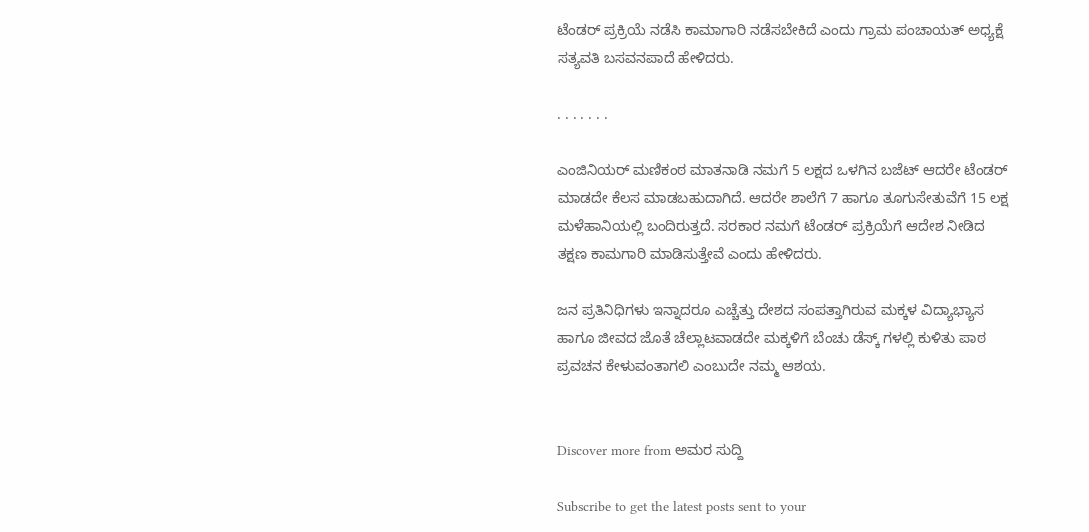ಟೆಂಡರ್ ಪ್ರಕ್ರಿಯೆ ನಡೆಸಿ ಕಾಮಾಗಾರಿ ನಡೆಸಬೇಕಿದೆ ಎಂದು ಗ್ರಾಮ ಪಂಚಾಯತ್ ಅಧ್ಯಕ್ಷೆ ಸತ್ಯವತಿ ಬಸವನಪಾದೆ ಹೇಳಿದರು.

. . . . . . .

ಎಂಜಿನಿಯರ್ ಮಣಿಕಂಠ ಮಾತನಾಡಿ ನಮಗೆ 5 ಲಕ್ಷದ ಒಳಗಿನ ಬಜೆಟ್ ಆದರೇ ಟೆಂಡರ್ ಮಾಡದೇ ಕೆಲಸ ಮಾಡಬಹುದಾಗಿದೆ. ಆದರೇ ಶಾಲೆಗೆ 7 ಹಾಗೂ ತೂಗುಸೇತುವೆಗೆ 15 ಲಕ್ಷ ಮಳೆಹಾನಿಯಲ್ಲಿ ಬಂದಿರುತ್ತದೆ. ಸರಕಾರ ನಮಗೆ ಟೆಂಡರ್ ಪ್ರಕ್ರಿಯೆಗೆ ಆದೇಶ ನೀಡಿದ ತಕ್ಷಣ ಕಾಮಗಾರಿ ಮಾಡಿಸುತ್ತೇವೆ ಎಂದು ಹೇಳಿದರು.

ಜನ ಪ್ರತಿನಿಧಿಗಳು ಇನ್ನಾದರೂ ಎಚ್ಚೆತ್ತು ದೇಶದ ಸಂಪತ್ತಾಗಿರುವ ಮಕ್ಕಳ ವಿದ್ಯಾಭ್ಯಾಸ ಹಾಗೂ ಜೀವದ ಜೊತೆ ಚೆಲ್ಲಾಟವಾಡದೇ ಮಕ್ಕಳಿಗೆ ಬೆಂಚು ಡೆಸ್ಕ್ ಗಳಲ್ಲಿ ಕುಳಿತು ಪಾಠ ಪ್ರವಚನ ಕೇಳುವಂತಾಗಲಿ ಎಂಬುದೇ ನಮ್ಮ ಆಶಯ.


Discover more from ಅಮರ ಸುದ್ದಿ

Subscribe to get the latest posts sent to your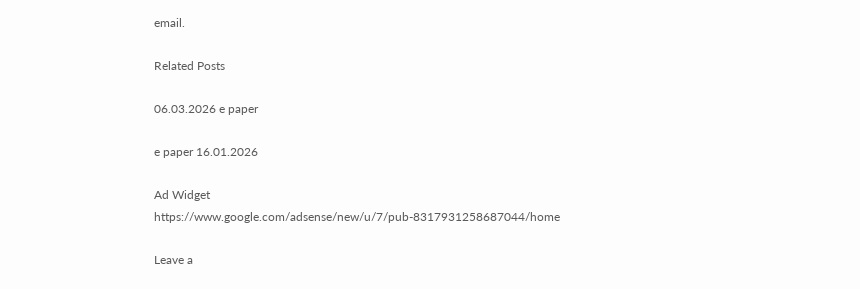email.

Related Posts

06.03.2026 e paper

e paper 16.01.2026

Ad Widget
https://www.google.com/adsense/new/u/7/pub-8317931258687044/home

Leave a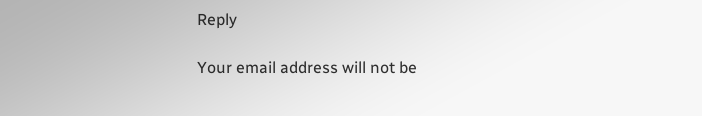Reply

Your email address will not be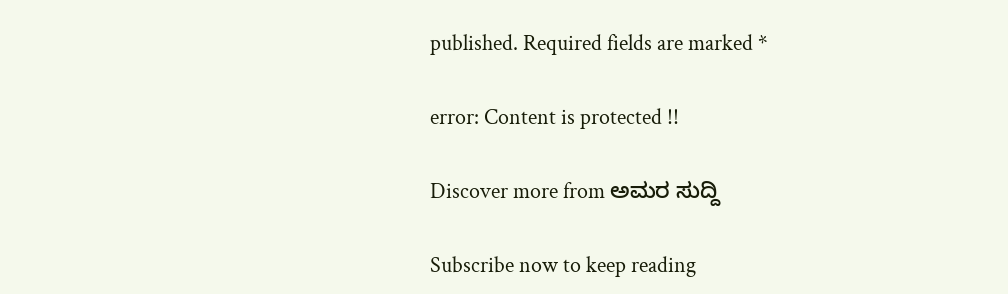published. Required fields are marked *

error: Content is protected !!

Discover more from ಅಮರ ಸುದ್ದಿ

Subscribe now to keep reading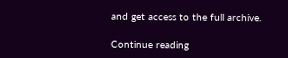and get access to the full archive.

Continue reading